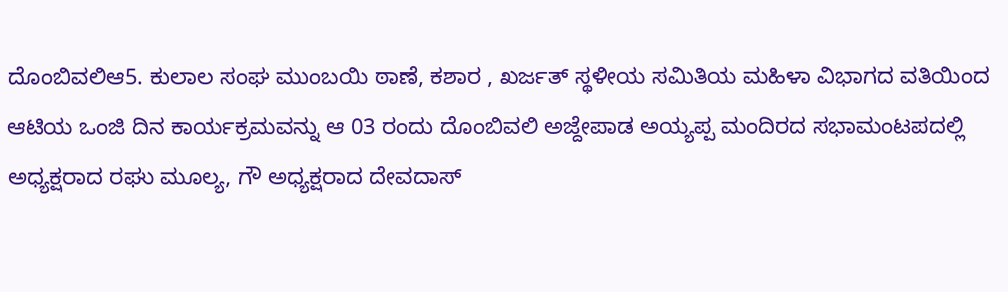ದೊಂಬಿವಲಿಆ5. ಕುಲಾಲ ಸಂಘ ಮುಂಬಯಿ ಠಾಣೆ, ಕಶಾರ , ಖರ್ಜತ್ ಸ್ಥಳೀಯ ಸಮಿತಿಯ ಮಹಿಳಾ ವಿಭಾಗದ ವತಿಯಿಂದ ಆಟಿಯ ಒಂಜಿ ದಿನ ಕಾರ್ಯಕ್ರಮವನ್ನು ಆ 03 ರಂದು ದೊಂಬಿವಲಿ ಅಜ್ದೇಪಾಡ ಅಯ್ಯಪ್ಪ ಮಂದಿರದ ಸಭಾಮಂಟಪದಲ್ಲಿ ಅಧ್ಯಕ್ಷರಾದ ರಘು ಮೂಲ್ಯ, ಗೌ ಅಧ್ಯಕ್ಷರಾದ ದೇವದಾಸ್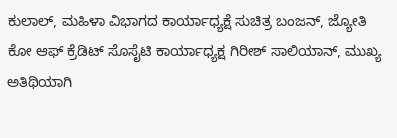ಕುಲಾಲ್, ಮಹಿಳಾ ವಿಭಾಗದ ಕಾರ್ಯಾಧ್ಯಕ್ಷೆ ಸುಚಿತ್ರ ಬಂಜನ್, ಜ್ಯೋತಿ ಕೋ ಆಫ್ ಕ್ರೆಡಿಟ್ ಸೊಸೈಟಿ ಕಾರ್ಯಾಧ್ಯಕ್ಷ ಗಿರೀಶ್ ಸಾಲಿಯಾನ್, ಮುಖ್ಯ ಅತಿಥಿಯಾಗಿ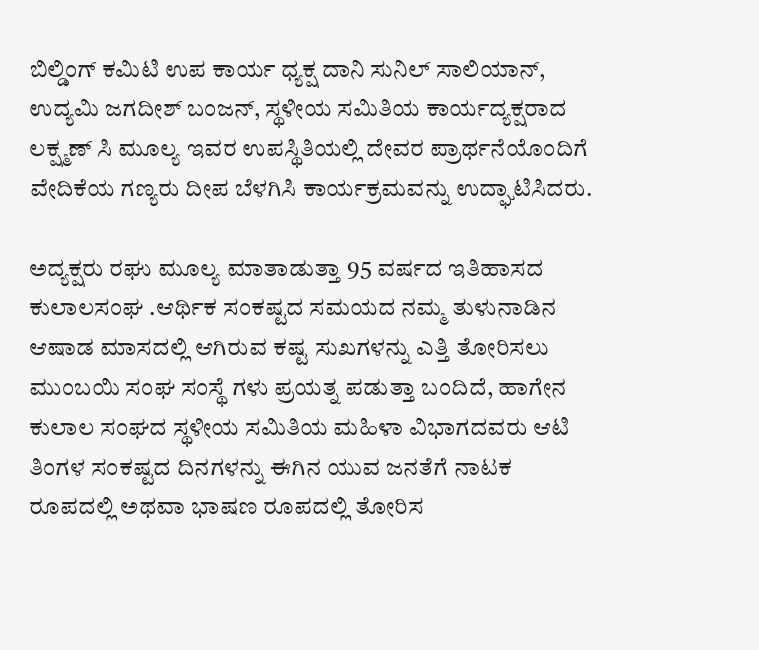ಬಿಲ್ಡಿಂಗ್ ಕಮಿಟಿ ಉಪ ಕಾರ್ಯ ಧ್ಯಕ್ಷ ದಾನಿ ಸುನಿಲ್ ಸಾಲಿಯಾನ್, ಉದ್ಯಮಿ ಜಗದೀಶ್ ಬಂಜನ್, ಸ್ಥಳೀಯ ಸಮಿತಿಯ ಕಾರ್ಯದ್ಯಕ್ಷರಾದ ಲಕ್ಷ್ಮಣ್ ಸಿ ಮೂಲ್ಯ ಇವರ ಉಪಸ್ಥಿತಿಯಲ್ಲಿ ದೇವರ ಪ್ರಾರ್ಥನೆಯೊಂದಿಗೆ ವೇದಿಕೆಯ ಗಣ್ಯರು ದೀಪ ಬೆಳಗಿಸಿ ಕಾರ್ಯಕ್ರಮವನ್ನು ಉದ್ಘಾಟಿಸಿದರು.

ಅದ್ಯಕ್ಷರು ರಘು ಮೂಲ್ಯ ಮಾತಾಡುತ್ತಾ 95 ವರ್ಷದ ಇತಿಹಾಸದ ಕುಲಾಲಸಂಘ .ಆರ್ಥಿಕ ಸಂಕಷ್ಟದ ಸಮಯದ ನಮ್ಮ ತುಳುನಾಡಿನ ಆಷಾಡ ಮಾಸದಲ್ಲಿ ಆಗಿರುವ ಕಷ್ಟ ಸುಖಗಳನ್ನು ಎತ್ತಿ ತೋರಿಸಲು ಮುಂಬಯಿ ಸಂಘ ಸಂಸ್ಥೆ ಗಳು ಪ್ರಯತ್ನ ಪಡುತ್ತಾ ಬಂದಿದೆ, ಹಾಗೇನ ಕುಲಾಲ ಸಂಘದ ಸ್ಥಳೀಯ ಸಮಿತಿಯ ಮಹಿಳಾ ವಿಭಾಗದವರು ಆಟಿ ತಿಂಗಳ ಸಂಕಷ್ಟದ ದಿನಗಳನ್ನು ಈಗಿನ ಯುವ ಜನತೆಗೆ ನಾಟಕ ರೂಪದಲ್ಲಿ ಅಥವಾ ಭಾಷಣ ರೂಪದಲ್ಲಿ ತೋರಿಸ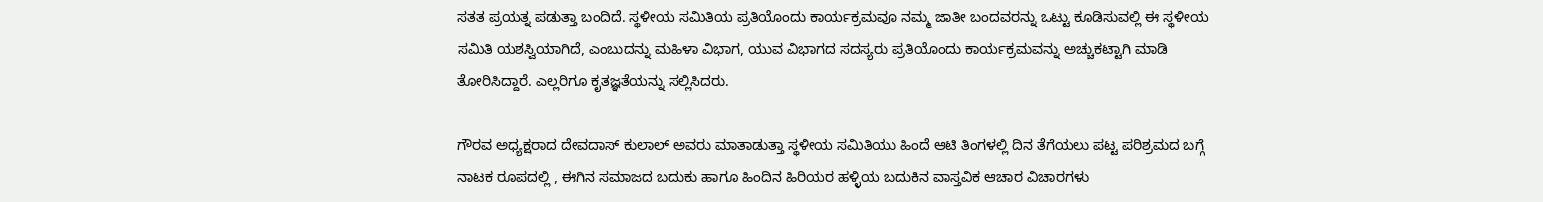ಸತತ ಪ್ರಯತ್ನ ಪಡುತ್ತಾ ಬಂದಿದೆ. ಸ್ಥಳೀಯ ಸಮಿತಿಯ ಪ್ರತಿಯೊಂದು ಕಾರ್ಯಕ್ರಮವೂ ನಮ್ಮ ಜಾತೀ ಬಂದವರನ್ನು ಒಟ್ಟು ಕೂಡಿಸುವಲ್ಲಿ ಈ ಸ್ಥಳೀಯ ಸಮಿತಿ ಯಶಸ್ವಿಯಾಗಿದೆ, ಎಂಬುದನ್ನು ಮಹಿಳಾ ವಿಭಾಗ, ಯುವ ವಿಭಾಗದ ಸದಸ್ಯರು ಪ್ರತಿಯೊಂದು ಕಾರ್ಯಕ್ರಮವನ್ನು ಅಚ್ಚುಕಟ್ಟಾಗಿ ಮಾಡಿ ತೋರಿಸಿದ್ದಾರೆ. ಎಲ್ಲರಿಗೂ ಕೃತಜ್ಞತೆಯನ್ನು ಸಲ್ಲಿಸಿದರು.

ಗೌರವ ಅಧ್ಯಕ್ಷರಾದ ದೇವದಾಸ್ ಕುಲಾಲ್ ಅವರು ಮಾತಾಡುತ್ತಾ ಸ್ಥಳೀಯ ಸಮಿತಿಯು ಹಿಂದೆ ಆಟಿ ತಿಂಗಳಲ್ಲಿ ದಿನ ತೆಗೆಯಲು ಪಟ್ಟ ಪರಿಶ್ರಮದ ಬಗ್ಗೆ ನಾಟಕ ರೂಪದಲ್ಲಿ , ಈಗಿನ ಸಮಾಜದ ಬದುಕು ಹಾಗೂ ಹಿಂದಿನ ಹಿರಿಯರ ಹಳ್ಳಿಯ ಬದುಕಿನ ವಾಸ್ತವಿಕ ಆಚಾರ ವಿಚಾರಗಳು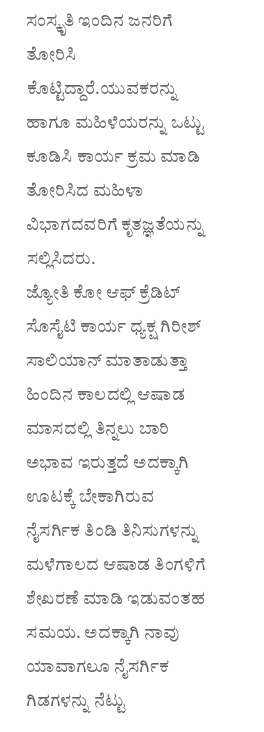ಸಂಸ್ಕೃತಿ ಇಂದಿನ ಜನರಿಗೆ ತೋರಿಸಿ ಕೊಟ್ಟಿದ್ದಾರೆ.ಯುವಕರನ್ನು ಹಾಗೂ ಮಹಿಳೆಯರನ್ನು ಒಟ್ಟು ಕೂಡಿಸಿ ಕಾರ್ಯ ಕ್ರಮ ಮಾಡಿ ತೋರಿಸಿದ ಮಹಿಳಾ ವಿಭಾಗದವರಿಗೆ ಕೃತಜ್ಞತೆಯನ್ನು ಸಲ್ಲಿಸಿದರು.
ಜ್ಯೋತಿ ಕೋ ಆಫ್ ಕ್ರೆಡಿಟ್ ಸೊಸೈಟಿ ಕಾರ್ಯ ಧ್ಯಕ್ಷ ಗಿರೀಶ್ ಸಾಲಿಯಾನ್ ಮಾತಾಡುತ್ತಾ ಹಿಂದಿನ ಕಾಲದಲ್ಲಿ ಆಷಾಡ ಮಾಸದಲ್ಲಿ ತಿನ್ನಲು ಬಾರಿ ಅಭಾವ ಇರುತ್ತದೆ ಅದಕ್ಕಾಗಿ ಊಟಕ್ಕೆ ಬೇಕಾಗಿರುವ ನೈಸರ್ಗಿಕ ತಿಂಡಿ ತಿನಿಸುಗಳನ್ನು ಮಳೆಗಾಲದ ಆಷಾಡ ತಿಂಗಳಿಗೆ ಶೇಖರಣೆ ಮಾಡಿ ಇಡುವಂತಹ ಸಮಯ. ಅದಕ್ಕಾಗಿ ನಾವು ಯಾವಾಗಲೂ ನೈಸರ್ಗಿಕ ಗಿಡಗಳನ್ನು ನೆಟ್ಟು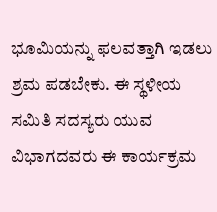ಭೂಮಿಯನ್ನು ಫಲವತ್ತಾಗಿ ಇಡಲು ಶ್ರಮ ಪಡಬೇಕು. ಈ ಸ್ಥಳೀಯ ಸಮಿತಿ ಸದಸ್ಯರು ಯುವ ವಿಭಾಗದವರು ಈ ಕಾರ್ಯಕ್ರಮ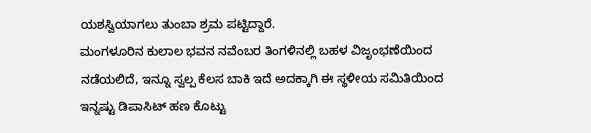ಯಶಸ್ವಿಯಾಗಲು ತುಂಬಾ ಶ್ರಮ ಪಟ್ಟಿದ್ದಾರೆ.
ಮಂಗಳೂರಿನ ಕುಲಾಲ ಭವನ ನವೆಂಬರ ತಿಂಗಳಿನಲ್ಲಿ ಬಹಳ ವಿಜೃಂಭಣೆಯಿಂದ ನಡೆಯಲಿದೆ, ಇನ್ನೂ ಸ್ವಲ್ಪ ಕೆಲಸ ಬಾಕಿ ಇದೆ ಅದಕ್ಕಾಗಿ ಈ ಸ್ಥಳೀಯ ಸಮಿತಿಯಿಂದ ಇನ್ನಷ್ಟು ಡಿಪಾಸಿಟ್ ಹಣ ಕೊಟ್ಟು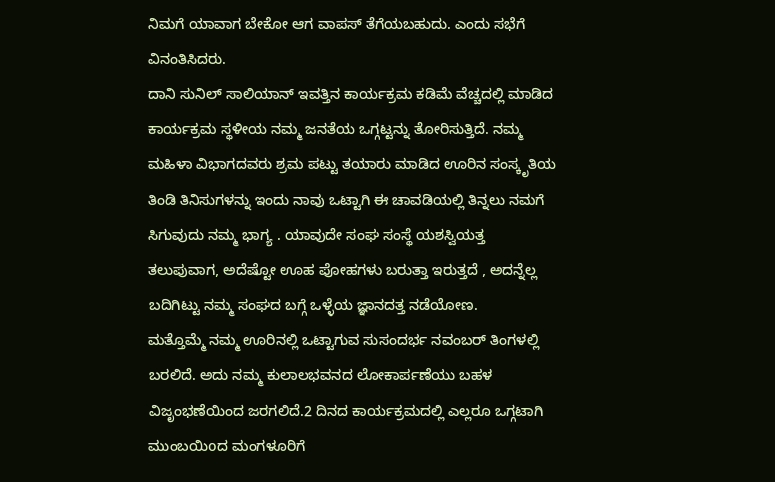ನಿಮಗೆ ಯಾವಾಗ ಬೇಕೋ ಆಗ ವಾಪಸ್ ತೆಗೆಯಬಹುದು. ಎಂದು ಸಭೆಗೆ ವಿನಂತಿಸಿದರು.
ದಾನಿ ಸುನಿಲ್ ಸಾಲಿಯಾನ್ ಇವತ್ತಿನ ಕಾರ್ಯಕ್ರಮ ಕಡಿಮೆ ವೆಚ್ಚದಲ್ಲಿ ಮಾಡಿದ ಕಾರ್ಯಕ್ರಮ ಸ್ಥಳೀಯ ನಮ್ಮ ಜನತೆಯ ಒಗ್ಗಟ್ಟನ್ನು ತೋರಿಸುತ್ತಿದೆ. ನಮ್ಮ ಮಹಿಳಾ ವಿಭಾಗದವರು ಶ್ರಮ ಪಟ್ಟು ತಯಾರು ಮಾಡಿದ ಊರಿನ ಸಂಸ್ಕೃತಿಯ ತಿಂಡಿ ತಿನಿಸುಗಳನ್ನು ಇಂದು ನಾವು ಒಟ್ಟಾಗಿ ಈ ಚಾವಡಿಯಲ್ಲಿ ತಿನ್ನಲು ನಮಗೆ ಸಿಗುವುದು ನಮ್ಮ ಭಾಗ್ಯ . ಯಾವುದೇ ಸಂಘ ಸಂಸ್ಥೆ ಯಶಸ್ವಿಯತ್ತ ತಲುಪುವಾಗ, ಅದೆಷ್ಟೋ ಊಹ ಪೋಹಗಳು ಬರುತ್ತಾ ಇರುತ್ತದೆ , ಅದನ್ನೆಲ್ಲ ಬದಿಗಿಟ್ಟು ನಮ್ಮ ಸಂಘದ ಬಗ್ಗೆ ಒಳ್ಳೆಯ ಜ್ಞಾನದತ್ತ ನಡೆಯೋಣ.
ಮತ್ತೊಮ್ಮೆ ನಮ್ಮ ಊರಿನಲ್ಲಿ ಒಟ್ಟಾಗುವ ಸುಸಂದರ್ಭ ನವಂಬರ್ ತಿಂಗಳಲ್ಲಿ ಬರಲಿದೆ. ಅದು ನಮ್ಮ ಕುಲಾಲಭವನದ ಲೋಕಾರ್ಪಣೆಯು ಬಹಳ ವಿಜೃಂಭಣೆಯಿಂದ ಜರಗಲಿದೆ.2 ದಿನದ ಕಾರ್ಯಕ್ರಮದಲ್ಲಿ ಎಲ್ಲರೂ ಒಗ್ಗಟಾಗಿ ಮುಂಬಯಿoದ ಮಂಗಳೂರಿಗೆ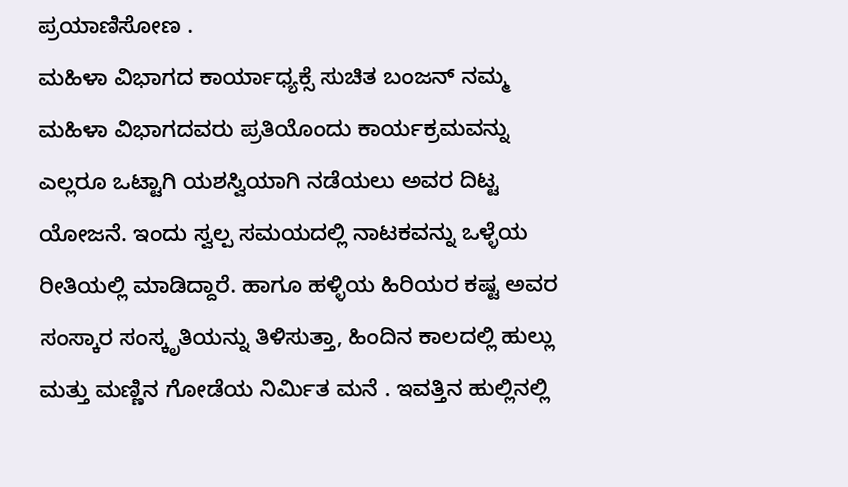ಪ್ರಯಾಣಿಸೋಣ .
ಮಹಿಳಾ ವಿಭಾಗದ ಕಾರ್ಯಾಧ್ಯಕ್ಸೆ ಸುಚಿತ ಬಂಜನ್ ನಮ್ಮ ಮಹಿಳಾ ವಿಭಾಗದವರು ಪ್ರತಿಯೊಂದು ಕಾರ್ಯಕ್ರಮವನ್ನು ಎಲ್ಲರೂ ಒಟ್ಟಾಗಿ ಯಶಸ್ವಿಯಾಗಿ ನಡೆಯಲು ಅವರ ದಿಟ್ಟ ಯೋಜನೆ. ಇಂದು ಸ್ವಲ್ಪ ಸಮಯದಲ್ಲಿ ನಾಟಕವನ್ನು ಒಳ್ಳೆಯ ರೀತಿಯಲ್ಲಿ ಮಾಡಿದ್ದಾರೆ. ಹಾಗೂ ಹಳ್ಳಿಯ ಹಿರಿಯರ ಕಷ್ಟ ಅವರ ಸಂಸ್ಕಾರ ಸಂಸ್ಕೃತಿಯನ್ನು ತಿಳಿಸುತ್ತಾ, ಹಿಂದಿನ ಕಾಲದಲ್ಲಿ ಹುಲ್ಲು ಮತ್ತು ಮಣ್ಣಿನ ಗೋಡೆಯ ನಿರ್ಮಿತ ಮನೆ . ಇವತ್ತಿನ ಹುಲ್ಲಿನಲ್ಲಿ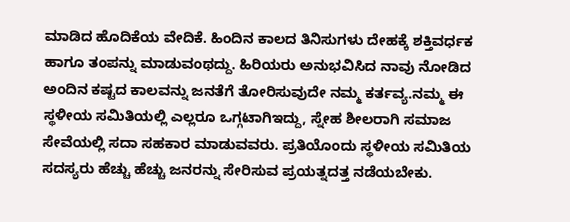ಮಾಡಿದ ಹೊದಿಕೆಯ ವೇದಿಕೆ. ಹಿಂದಿನ ಕಾಲದ ತಿನಿಸುಗಳು ದೇಹಕ್ಕೆ ಶಕ್ತಿವರ್ಧಕ ಹಾಗೂ ತಂಪನ್ನು ಮಾಡುವಂಥದ್ದು. ಹಿರಿಯರು ಅನುಭವಿಸಿದ ನಾವು ನೋಡಿದ ಅಂದಿನ ಕಷ್ಟದ ಕಾಲವನ್ನು ಜನತೆಗೆ ತೋರಿಸುವುದೇ ನಮ್ಮ ಕರ್ತವ್ಯ.ನಮ್ಮ ಈ ಸ್ಥಳೀಯ ಸಮಿತಿಯಲ್ಲಿ ಎಲ್ಲರೂ ಒಗ್ಗಟಾಗಿಇದ್ದು, ಸ್ನೇಹ ಶೀಲರಾಗಿ ಸಮಾಜ ಸೇವೆಯಲ್ಲಿ ಸದಾ ಸಹಕಾರ ಮಾಡುವವರು. ಪ್ರತಿಯೊಂದು ಸ್ಥಳೀಯ ಸಮಿತಿಯ ಸದಸ್ಯರು ಹೆಚ್ಚು ಹೆಚ್ಚು ಜನರನ್ನು ಸೇರಿಸುವ ಪ್ರಯತ್ನದತ್ತ ನಡೆಯಬೇಕು.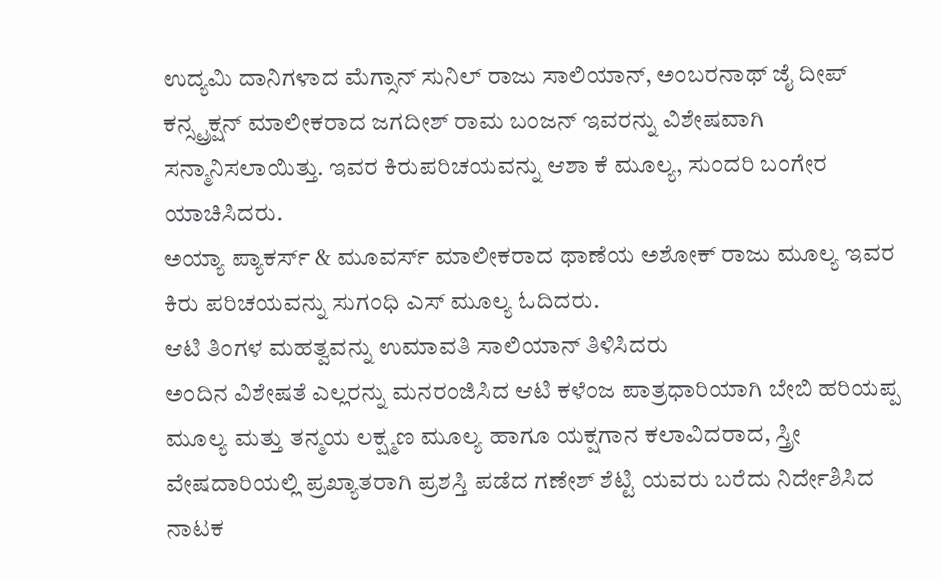ಉದ್ಯಮಿ ದಾನಿಗಳಾದ ಮೆಗ್ಸಾನ್ ಸುನಿಲ್ ರಾಜು ಸಾಲಿಯಾನ್, ಅಂಬರನಾಥ್ ಜೈ ದೀಪ್ ಕನ್ಸ್ಟ್ರಕ್ಷನ್ ಮಾಲೀಕರಾದ ಜಗದೀಶ್ ರಾಮ ಬಂಜನ್ ಇವರನ್ನು ವಿಶೇಷವಾಗಿ ಸನ್ಮಾನಿಸಲಾಯಿತ್ತು. ಇವರ ಕಿರುಪರಿಚಯವನ್ನು ಆಶಾ ಕೆ ಮೂಲ್ಯ, ಸುಂದರಿ ಬಂಗೇರ ಯಾಚಿಸಿದರು.
ಅಯ್ಯಾ ಪ್ಯಾಕರ್ಸ್ & ಮೂವರ್ಸ್ ಮಾಲೀಕರಾದ ಥಾಣೆಯ ಅಶೋಕ್ ರಾಜು ಮೂಲ್ಯ ಇವರ ಕಿರು ಪರಿಚಯವನ್ನು ಸುಗಂಧಿ ಎಸ್ ಮೂಲ್ಯ ಓದಿದರು.
ಆಟಿ ತಿಂಗಳ ಮಹತ್ವವನ್ನು ಉಮಾವತಿ ಸಾಲಿಯಾನ್ ತಿಳಿಸಿದರು
ಅಂದಿನ ವಿಶೇಷತೆ ಎಲ್ಲರನ್ನು ಮನರಂಜಿಸಿದ ಆಟಿ ಕಳೆಂಜ ಪಾತ್ರಧಾರಿಯಾಗಿ ಬೇಬಿ ಹರಿಯಪ್ಪ ಮೂಲ್ಯ ಮತ್ತು ತನ್ಮಯ ಲಕ್ಷ್ಮಣ ಮೂಲ್ಯ ಹಾಗೂ ಯಕ್ಷಗಾನ ಕಲಾವಿದರಾದ, ಸ್ತ್ರೀ ವೇಷದಾರಿಯಲ್ಲಿ ಪ್ರಖ್ಯಾತರಾಗಿ ಪ್ರಶಸ್ತಿ ಪಡೆದ ಗಣೇಶ್ ಶೆಟ್ಟಿ ಯವರು ಬರೆದು ನಿರ್ದೇಶಿಸಿದ ನಾಟಕ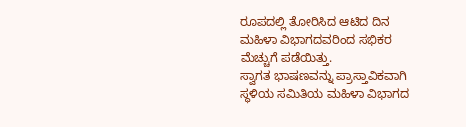ರೂಪದಲ್ಲಿ ತೋರಿಸಿದ ಆಟಿದ ದಿನ ಮಹಿಳಾ ವಿಭಾಗದವರಿಂದ ಸಭಿಕರ ಮೆಚ್ಚುಗೆ ಪಡೆಯಿತ್ತು.
ಸ್ವಾಗತ ಭಾಷಣವನ್ನು ಪ್ರಾಸ್ತಾವಿಕವಾಗಿ ಸ್ಥಳಿಯ ಸಮಿತಿಯ ಮಹಿಳಾ ವಿಭಾಗದ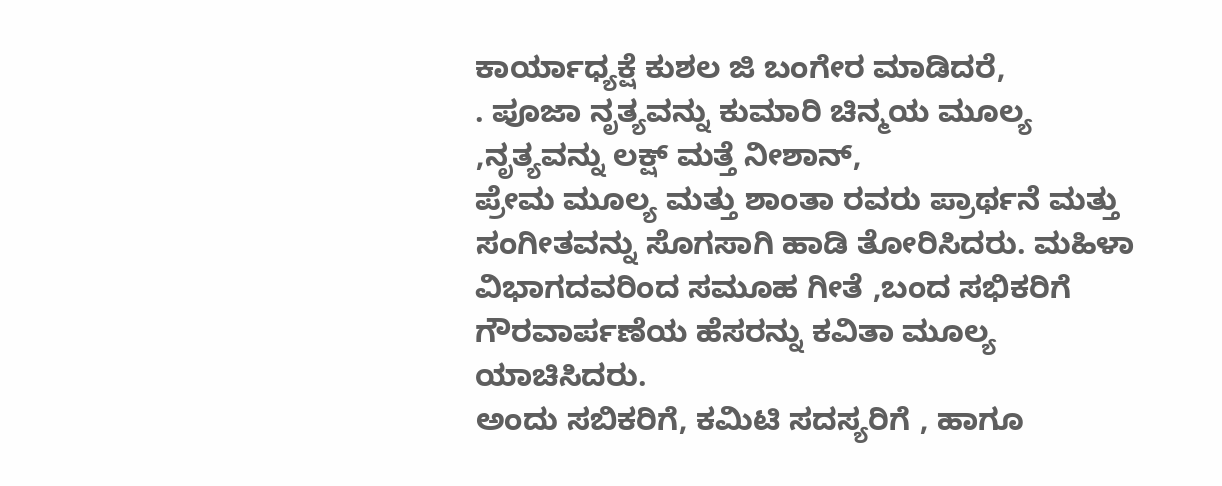ಕಾರ್ಯಾಧ್ಯಕ್ಷೆ ಕುಶಲ ಜಿ ಬಂಗೇರ ಮಾಡಿದರೆ,
. ಪೂಜಾ ನೃತ್ಯವನ್ನು ಕುಮಾರಿ ಚಿನ್ಮಯ ಮೂಲ್ಯ ,ನೃತ್ಯವನ್ನು ಲಕ್ಷ್ ಮತ್ತೆ ನೀಶಾನ್,
ಪ್ರೇಮ ಮೂಲ್ಯ ಮತ್ತು ಶಾಂತಾ ರವರು ಪ್ರಾರ್ಥನೆ ಮತ್ತು ಸಂಗೀತವನ್ನು ಸೊಗಸಾಗಿ ಹಾಡಿ ತೋರಿಸಿದರು. ಮಹಿಳಾ ವಿಭಾಗದವರಿಂದ ಸಮೂಹ ಗೀತೆ ,ಬಂದ ಸಭಿಕರಿಗೆ ಗೌರವಾರ್ಪಣೆಯ ಹೆಸರನ್ನು ಕವಿತಾ ಮೂಲ್ಯ ಯಾಚಿಸಿದರು.
ಅಂದು ಸಬಿಕರಿಗೆ, ಕಮಿಟಿ ಸದಸ್ಯರಿಗೆ , ಹಾಗೂ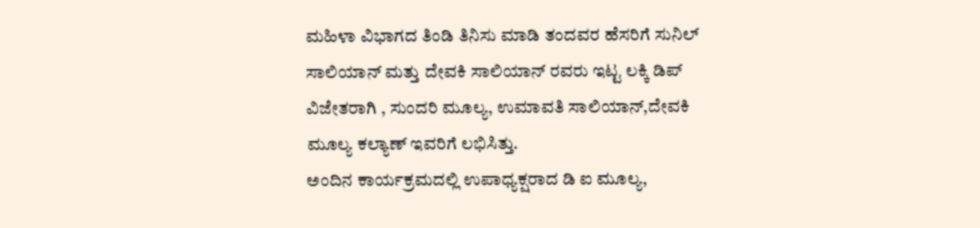ಮಹಿಳಾ ವಿಭಾಗದ ತಿಂಡಿ ತಿನಿಸು ಮಾಡಿ ತಂದವರ ಹೆಸರಿಗೆ ಸುನಿಲ್ ಸಾಲಿಯಾನ್ ಮತ್ತು ದೇವಕಿ ಸಾಲಿಯಾನ್ ರವರು ಇಟ್ಟ ಲಕ್ಕಿ ಡಿಪ್ ವಿಜೇತರಾಗಿ , ಸುಂದರಿ ಮೂಲ್ಯ, ಉಮಾವತಿ ಸಾಲಿಯಾನ್,ದೇವಕಿ ಮೂಲ್ಯ ಕಲ್ಯಾಣ್ ಇವರಿಗೆ ಲಭಿಸಿತ್ತು.
ಅಂದಿನ ಕಾರ್ಯಕ್ರಮದಲ್ಲಿ ಉಪಾಧ್ಯಕ್ಷರಾದ ಡಿ ಐ ಮೂಲ್ಯ,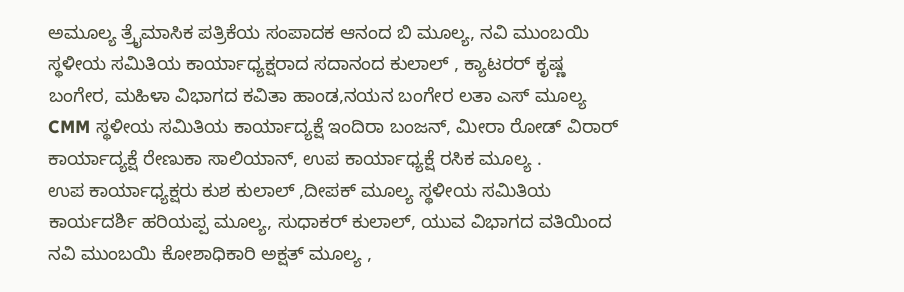ಅಮೂಲ್ಯ ತ್ರೈಮಾಸಿಕ ಪತ್ರಿಕೆಯ ಸಂಪಾದಕ ಆನಂದ ಬಿ ಮೂಲ್ಯ, ನವಿ ಮುಂಬಯಿ ಸ್ಥಳೀಯ ಸಮಿತಿಯ ಕಾರ್ಯಾಧ್ಯಕ್ಷರಾದ ಸದಾನಂದ ಕುಲಾಲ್ , ಕ್ಯಾಟರರ್ ಕೃಷ್ಣ ಬಂಗೇರ, ಮಹಿಳಾ ವಿಭಾಗದ ಕವಿತಾ ಹಾಂಡ,ನಯನ ಬಂಗೇರ ಲತಾ ಎಸ್ ಮೂಲ್ಯ CMM ಸ್ಥಳೀಯ ಸಮಿತಿಯ ಕಾರ್ಯಾದ್ಯಕ್ಷೆ ಇಂದಿರಾ ಬಂಜನ್, ಮೀರಾ ರೋಡ್ ವಿರಾರ್ ಕಾರ್ಯಾದ್ಯಕ್ಷೆ ರೇಣುಕಾ ಸಾಲಿಯಾನ್, ಉಪ ಕಾರ್ಯಾಧ್ಯಕ್ಷೆ ರಸಿಕ ಮೂಲ್ಯ .
ಉಪ ಕಾರ್ಯಾಧ್ಯಕ್ಷರು ಕುಶ ಕುಲಾಲ್ ,ದೀಪಕ್ ಮೂಲ್ಯ ಸ್ಥಳೀಯ ಸಮಿತಿಯ ಕಾರ್ಯದರ್ಶಿ ಹರಿಯಪ್ಪ ಮೂಲ್ಯ, ಸುಧಾಕರ್ ಕುಲಾಲ್, ಯುವ ವಿಭಾಗದ ವತಿಯಿಂದ ನವಿ ಮುಂಬಯಿ ಕೋಶಾಧಿಕಾರಿ ಅಕ್ಷತ್ ಮೂಲ್ಯ ,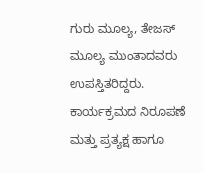ಗುರು ಮೂಲ್ಯ, ತೇಜಸ್ ಮೂಲ್ಯ ಮುಂತಾದವರು ಉಪಸ್ತಿತರಿದ್ದರು.
ಕಾರ್ಯಕ್ರಮದ ನಿರೂಪಣೆ ಮತ್ತು ಪ್ರತ್ಯಕ್ಷ ಹಾಗೂ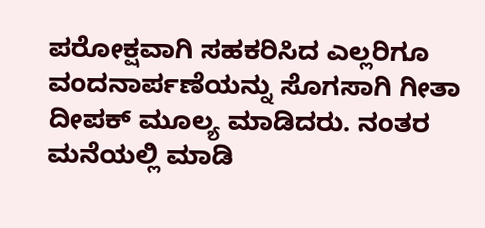ಪರೋಕ್ಷವಾಗಿ ಸಹಕರಿಸಿದ ಎಲ್ಲರಿಗೂ ವಂದನಾರ್ಪಣೆಯನ್ನು ಸೊಗಸಾಗಿ ಗೀತಾ ದೀಪಕ್ ಮೂಲ್ಯ ಮಾಡಿದರು. ನಂತರ ಮನೆಯಲ್ಲಿ ಮಾಡಿ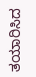ತಯಾರಿಸಿದ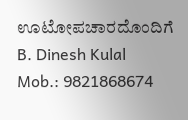ಊಟೋಪಚಾರದೊಂದಿಗೆ
B. Dinesh Kulal
Mob.: 9821868674